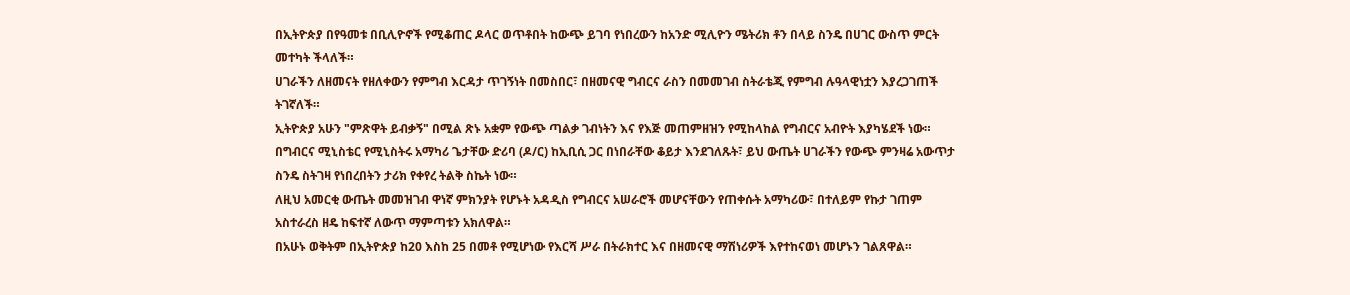በኢትዮጵያ በየዓመቱ በቢሊዮኖች የሚቆጠር ዶላር ወጥቶበት ከውጭ ይገባ የነበረውን ከአንድ ሚሊዮን ሜትሪክ ቶን በላይ ስንዴ በሀገር ውስጥ ምርት መተካት ችላለች።
ሀገራችን ለዘመናት የዘለቀውን የምግብ እርዳታ ጥገኝነት በመስበር፣ በዘመናዊ ግብርና ራስን በመመገብ ስትራቴጂ የምግብ ሉዓላዊነቷን እያረጋገጠች ትገኛለች።
ኢትዮጵያ አሁን "ምጽዋት ይብቃኝ" በሚል ጽኑ አቋም የውጭ ጣልቃ ገብነትን እና የእጅ መጠምዘዝን የሚከላከል የግብርና አብዮት እያካሄደች ነው።
በግብርና ሚኒስቴር የሚኒስትሩ አማካሪ ጌታቸው ድሪባ (ዶ/ር) ከኢቢሲ ጋር በነበራቸው ቆይታ እንደገለጹት፣ ይህ ውጤት ሀገራችን የውጭ ምንዛሬ አውጥታ ስንዴ ስትገዛ የነበረበትን ታሪክ የቀየረ ትልቅ ስኬት ነው።
ለዚህ አመርቂ ውጤት መመዝገብ ዋነኛ ምክንያት የሆኑት አዳዲስ የግብርና አሠራሮች መሆናቸውን የጠቀሱት አማካሪው፣ በተለይም የኩታ ገጠም አስተራረስ ዘዴ ከፍተኛ ለውጥ ማምጣቱን አክለዋል።
በአሁኑ ወቅትም በኢትዮጵያ ከ20 እስከ 25 በመቶ የሚሆነው የእርሻ ሥራ በትራክተር እና በዘመናዊ ማሽነሪዎች እየተከናወነ መሆኑን ገልጸዋል።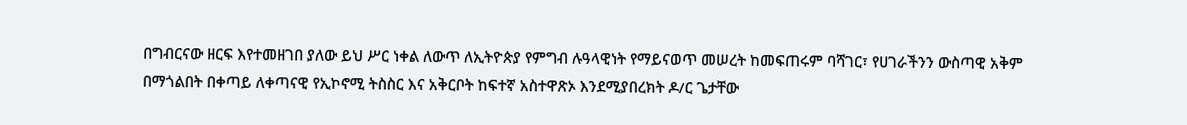በግብርናው ዘርፍ እየተመዘገበ ያለው ይህ ሥር ነቀል ለውጥ ለኢትዮጵያ የምግብ ሉዓላዊነት የማይናወጥ መሠረት ከመፍጠሩም ባሻገር፣ የሀገራችንን ውስጣዊ አቅም በማጎልበት በቀጣይ ለቀጣናዊ የኢኮኖሚ ትስስር እና አቅርቦት ከፍተኛ አስተዋጽኦ እንደሚያበረክት ዶ/ር ጌታቸው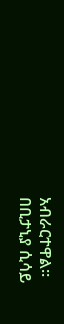አብራርተዋል።
በቢታኒያ ሲሳይ